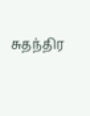சுதந்திர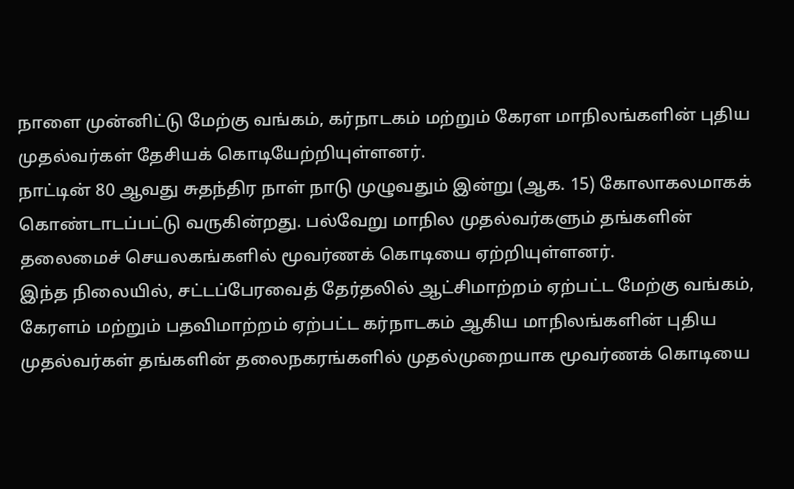நாளை முன்னிட்டு மேற்கு வங்கம், கர்நாடகம் மற்றும் கேரள மாநிலங்களின் புதிய முதல்வர்கள் தேசியக் கொடியேற்றியுள்ளனர்.
நாட்டின் 80 ஆவது சுதந்திர நாள் நாடு முழுவதும் இன்று (ஆக. 15) கோலாகலமாகக் கொண்டாடப்பட்டு வருகின்றது. பல்வேறு மாநில முதல்வர்களும் தங்களின் தலைமைச் செயலகங்களில் மூவர்ணக் கொடியை ஏற்றியுள்ளனர்.
இந்த நிலையில், சட்டப்பேரவைத் தேர்தலில் ஆட்சிமாற்றம் ஏற்பட்ட மேற்கு வங்கம், கேரளம் மற்றும் பதவிமாற்றம் ஏற்பட்ட கர்நாடகம் ஆகிய மாநிலங்களின் புதிய முதல்வர்கள் தங்களின் தலைநகரங்களில் முதல்முறையாக மூவர்ணக் கொடியை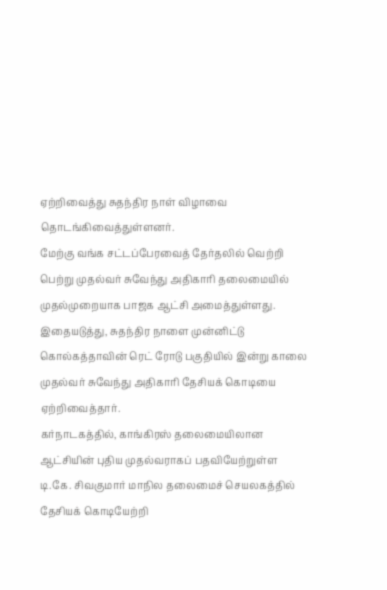ஏற்றிவைத்து சுதந்திர நாள் விழாவை தொடங்கிவைத்துள்ளனர்.
மேற்கு வங்க சட்டப்பேரவைத் தேர்தலில் வெற்றி பெற்று முதல்வர் சுவேந்து அதிகாரி தலைமையில் முதல்முறையாக பாஜக ஆட்சி அமைத்துள்ளது. இதையடுத்து, சுதந்திர நாளை முன்னிட்டு கொல்கத்தாவின் ரெட் ரோடு பகுதியில் இன்று காலை முதல்வர் சுவேந்து அதிகாரி தேசியக் கொடியை ஏற்றிவைத்தார்.
கர்நாடகத்தில், காங்கிரஸ் தலைமையிலான ஆட்சியின் புதிய முதல்வராகப் பதவியேற்றுள்ள டி.கே. சிவகுமார் மாநில தலைமைச் செயலகத்தில் தேசியக் கொடியேற்றி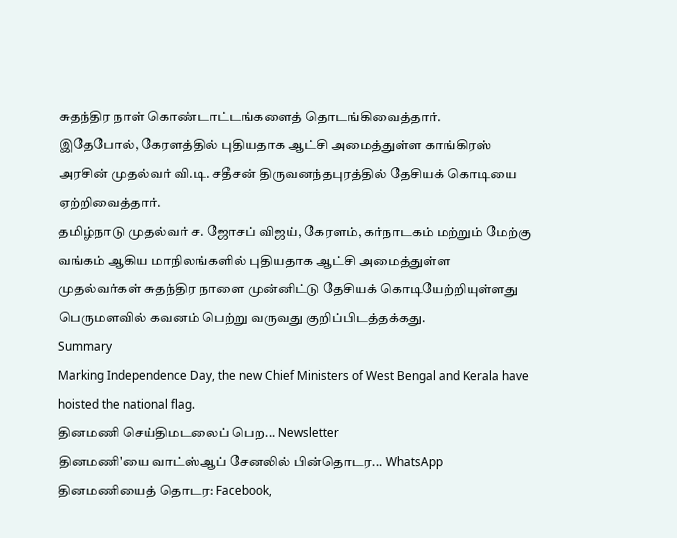சுதந்திர நாள் கொண்டாட்டங்களைத் தொடங்கிவைத்தார்.
இதேபோல், கேரளத்தில் புதியதாக ஆட்சி அமைத்துள்ள காங்கிரஸ் அரசின் முதல்வர் வி.டி. சதீசன் திருவனந்தபுரத்தில் தேசியக் கொடியை ஏற்றிவைத்தார்.
தமிழ்நாடு முதல்வர் ச. ஜோசப் விஜய், கேரளம், கர்நாடகம் மற்றும் மேற்கு வங்கம் ஆகிய மாநிலங்களில் புதியதாக ஆட்சி அமைத்துள்ள முதல்வர்கள் சுதந்திர நாளை முன்னிட்டு தேசியக் கொடியேற்றியுள்ளது பெருமளவில் கவனம் பெற்று வருவது குறிப்பிடத்தக்கது.
Summary
Marking Independence Day, the new Chief Ministers of West Bengal and Kerala have hoisted the national flag.
தினமணி செய்திமடலைப் பெற... Newsletter
தினமணி'யை வாட்ஸ்ஆப் சேனலில் பின்தொடர... WhatsApp
தினமணியைத் தொடர: Facebook,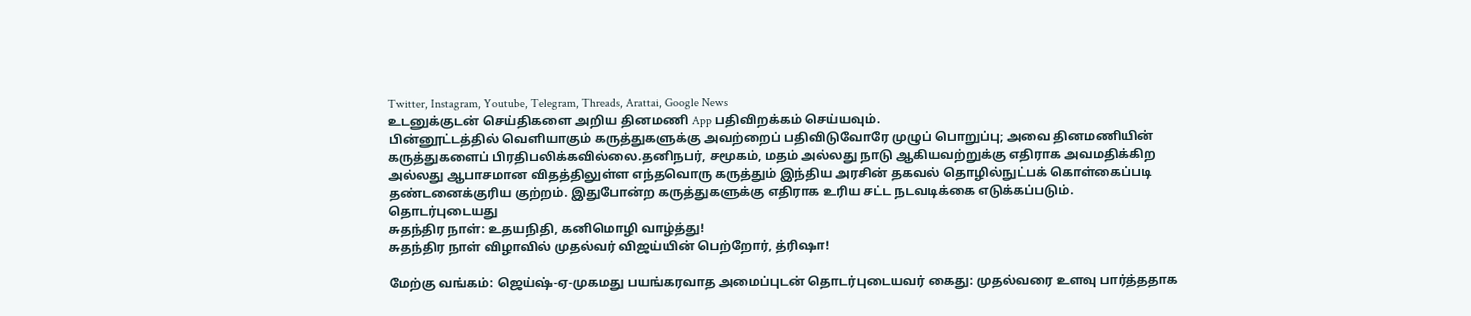Twitter, Instagram, Youtube, Telegram, Threads, Arattai, Google News
உடனுக்குடன் செய்திகளை அறிய தினமணி App பதிவிறக்கம் செய்யவும்.
பின்னூட்டத்தில் வெளியாகும் கருத்துகளுக்கு அவற்றைப் பதிவிடுவோரே முழுப் பொறுப்பு; அவை தினமணியின் கருத்துகளைப் பிரதிபலிக்கவில்லை.தனிநபர், சமூகம், மதம் அல்லது நாடு ஆகியவற்றுக்கு எதிராக அவமதிக்கிற அல்லது ஆபாசமான விதத்திலுள்ள எந்தவொரு கருத்தும் இந்திய அரசின் தகவல் தொழில்நுட்பக் கொள்கைப்படி தண்டனைக்குரிய குற்றம். இதுபோன்ற கருத்துகளுக்கு எதிராக உரிய சட்ட நடவடிக்கை எடுக்கப்படும்.
தொடர்புடையது
சுதந்திர நாள்: உதயநிதி, கனிமொழி வாழ்த்து!
சுதந்திர நாள் விழாவில் முதல்வர் விஜய்யின் பெற்றோர், த்ரிஷா!

மேற்கு வங்கம்: ஜெய்ஷ்-ஏ-முகமது பயங்கரவாத அமைப்புடன் தொடர்புடையவர் கைது: முதல்வரை உளவு பார்த்ததாக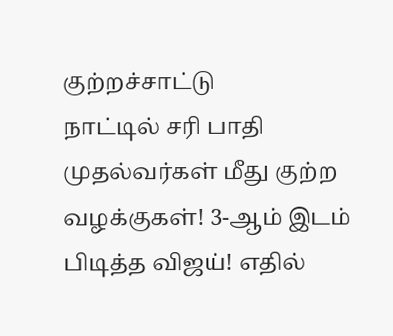குற்றச்சாட்டு
நாட்டில் சரி பாதி முதல்வர்கள் மீது குற்ற வழக்குகள்! 3-ஆம் இடம் பிடித்த விஜய்! எதில்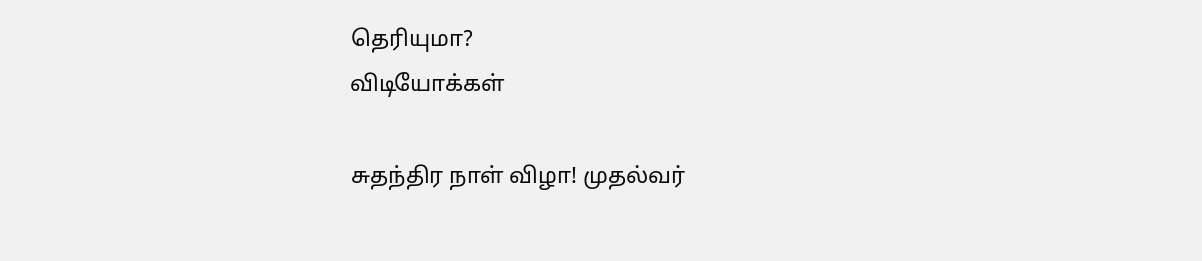தெரியுமா?
விடியோக்கள்

சுதந்திர நாள் விழா! முதல்வர்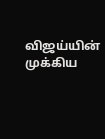விஜய்யின் முக்கிய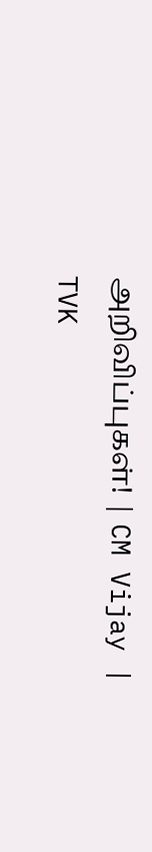அறிவிப்புகள்! | CM Vijay | TVK